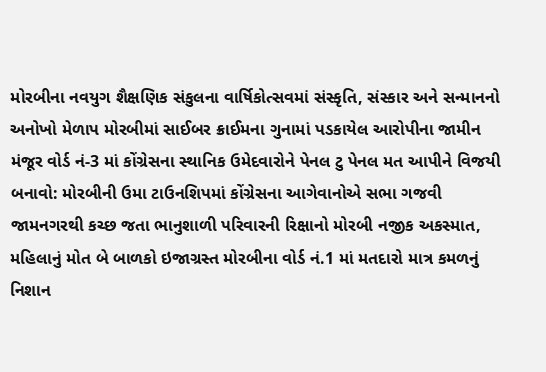મોરબીના નવયુગ શૈક્ષણિક સંકુલના વાર્ષિકોત્સવમાં સંસ્કૃતિ, સંસ્કાર અને સન્માનનો અનોખો મેળાપ મોરબીમાં સાઈબર ક્રાઈમના ગુનામાં પડકાયેલ આરોપીના જામીન મંજૂર વોર્ડ નં-3 માં કોંગ્રેસના સ્થાનિક ઉમેદવારોને પેનલ ટુ પેનલ મત આપીને વિજયી બનાવો: મોરબીની ઉમા ટાઉનશિપમાં કોંગ્રેસના આગેવાનોએ સભા ગજવી જામનગરથી કચ્છ જતા ભાનુશાળી પરિવારની રિક્ષાનો મોરબી નજીક અકસ્માત, મહિલાનું મોત બે બાળકો ઇજાગ્રસ્ત મોરબીના વોર્ડ નં.1 માં મતદારો માત્ર કમળનું નિશાન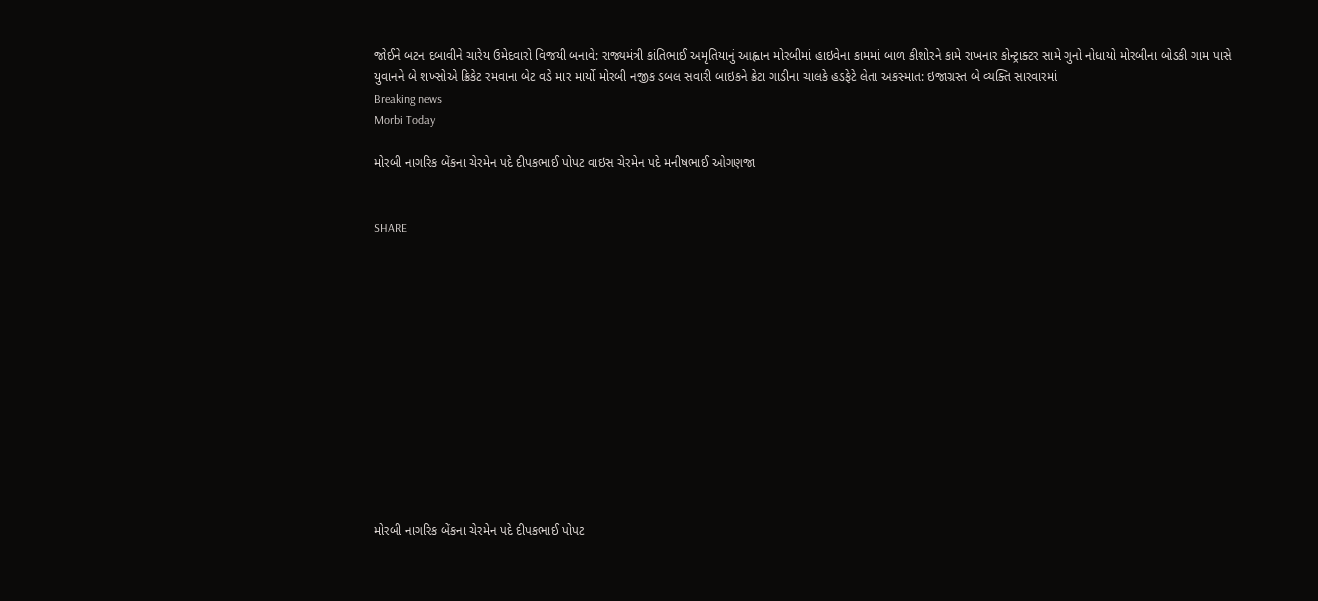જોઈને બટન દબાવીને ચારેય ઉમેદવારો વિજયી બનાવે: રાજ્યમંત્રી કાંતિભાઈ અમૃતિયાનું આહ્વાન મોરબીમાં હાઇવેના કામમાં બાળ કીશોરને કામે રાખનાર કોન્ટ્રાક્ટર સામે ગુનો નોધાયો મોરબીના બોડકી ગામ પાસે યુવાનને બે શખ્સોએ ક્રિકેટ રમવાના બેટ વડે માર માર્યો મોરબી નજીક ડબલ સવારી બાઇકને ક્રેટા ગાડીના ચાલકે હડફેટે લેતા અકસ્માત: ઇજાગ્રસ્ત બે વ્યક્તિ સારવારમાં
Breaking news
Morbi Today

મોરબી નાગરિક બેંકના ચેરમેન પદે દીપકભાઈ પોપટ વાઇસ ચેરમેન પદે મનીષભાઈ ઓગણજા


SHARE













મોરબી નાગરિક બેંકના ચેરમેન પદે દીપકભાઈ પોપટ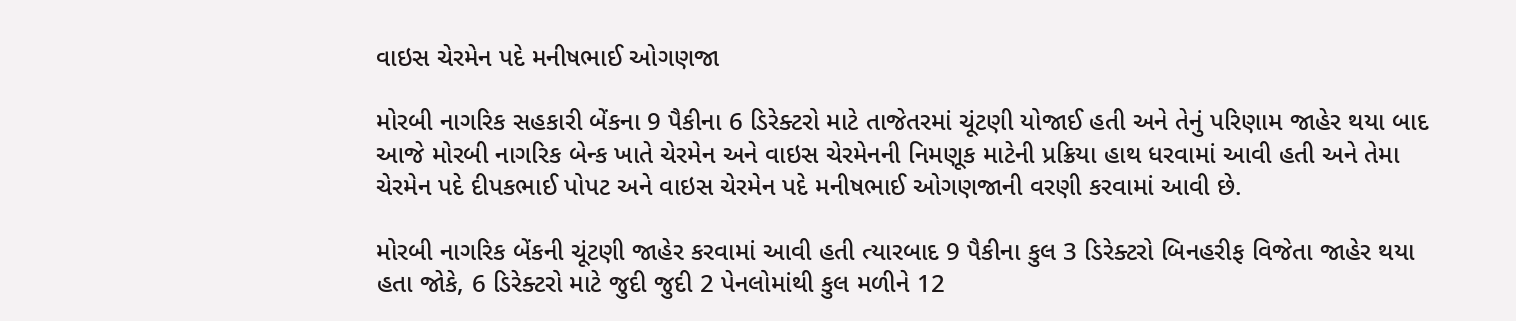વાઇસ ચેરમેન પદે મનીષભાઈ ઓગણજા

મોરબી નાગરિક સહકારી બેંકના 9 પૈકીના 6 ડિરેક્ટરો માટે તાજેતરમાં ચૂંટણી યોજાઈ હતી અને તેનું પરિણામ જાહેર થયા બાદ આજે મોરબી નાગરિક બેન્ક ખાતે ચેરમેન અને વાઇસ ચેરમેનની નિમણૂક માટેની પ્રક્રિયા હાથ ધરવામાં આવી હતી અને તેમા ચેરમેન પદે દીપકભાઈ પોપટ અને વાઇસ ચેરમેન પદે મનીષભાઈ ઓગણજાની વરણી કરવામાં આવી છે.

મોરબી નાગરિક બેંકની ચૂંટણી જાહેર કરવામાં આવી હતી ત્યારબાદ 9 પૈકીના કુલ 3 ડિરેક્ટરો બિનહરીફ વિજેતા જાહેર થયા હતા જોકે, 6 ડિરેક્ટરો માટે જુદી જુદી 2 પેનલોમાંથી કુલ મળીને 12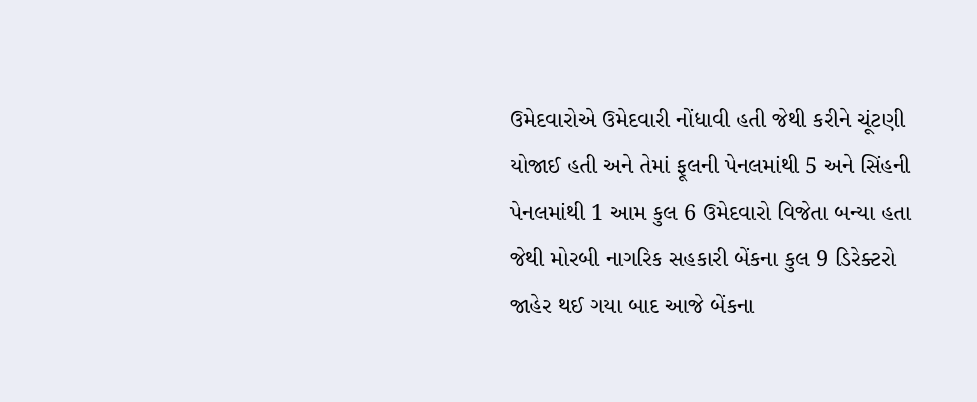ઉમેદવારોએ ઉમેદવારી નોંધાવી હતી જેથી કરીને ચૂંટણી યોજાઈ હતી અને તેમાં ફૂલની પેનલમાંથી 5 અને સિંહની પેનલમાંથી 1 આમ કુલ 6 ઉમેદવારો વિજેતા બન્યા હતા જેથી મોરબી નાગરિક સહકારી બેંકના કુલ 9 ડિરેક્ટરો જાહેર થઈ ગયા બાદ આજે બેંકના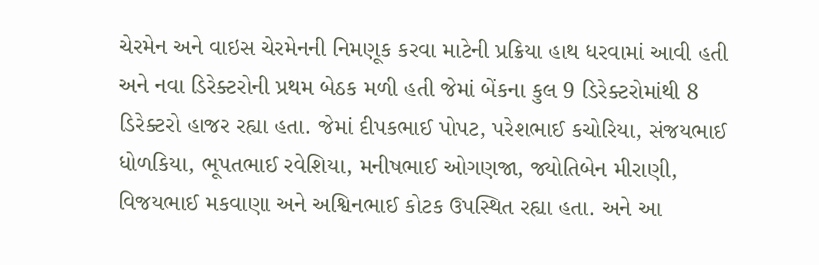ચેરમેન અને વાઇસ ચેરમેનની નિમણૂક કરવા માટેની પ્રક્રિયા હાથ ધરવામાં આવી હતી અને નવા ડિરેક્ટરોની પ્રથમ બેઠક મળી હતી જેમાં બેંકના કુલ 9 ડિરેક્ટરોમાંથી 8 ડિરેક્ટરો હાજર રહ્યા હતા. જેમાં દીપકભાઈ પોપટ, પરેશભાઈ કચોરિયા, સંજયભાઈ ધોળકિયા, ભૂપતભાઈ રવેશિયા, મનીષભાઈ ઓગણજા, જ્યોતિબેન મીરાણી, વિજયભાઈ મકવાણા અને અશ્વિનભાઈ કોટક ઉપસ્થિત રહ્યા હતા. અને આ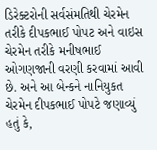ડિરેક્ટરોની સર્વસંમતિથી ચેરમેન તરીકે દીપકભાઈ પોપટ અને વાઇસ ચેરમેન તરીકે મનીષભાઈ ઓગણજાની વરણી કરવામાં આવી છે. અને આ બેન્કને નાનિયુકત ચેરમેન દીપકભાઈ પોપટે જણાવ્યું હતું કે,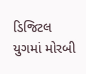ડિજિટલ યુગમાં મોરબી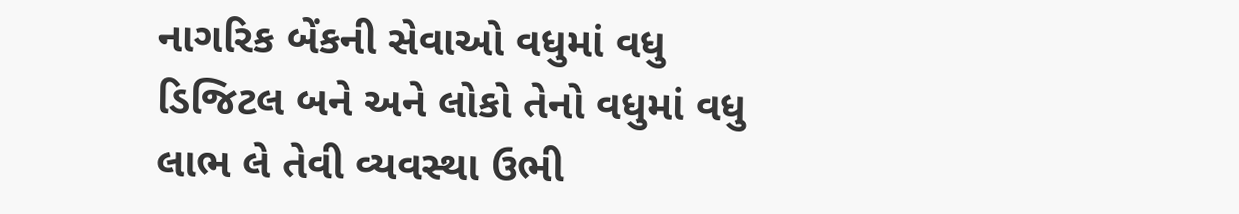નાગરિક બેંકની સેવાઓ વધુમાં વધુ ડિજિટલ બને અને લોકો તેનો વધુમાં વધુ લાભ લે તેવી વ્યવસ્થા ઉભી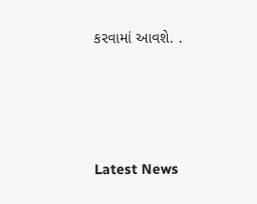કરવામાં આવશે. .






Latest News